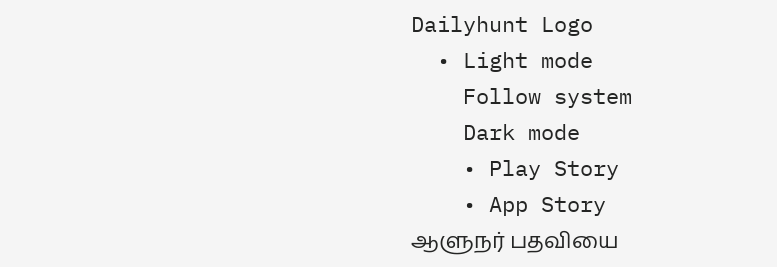Dailyhunt Logo
  • Light mode
    Follow system
    Dark mode
    • Play Story
    • App Story
ஆளுநர் பதவியை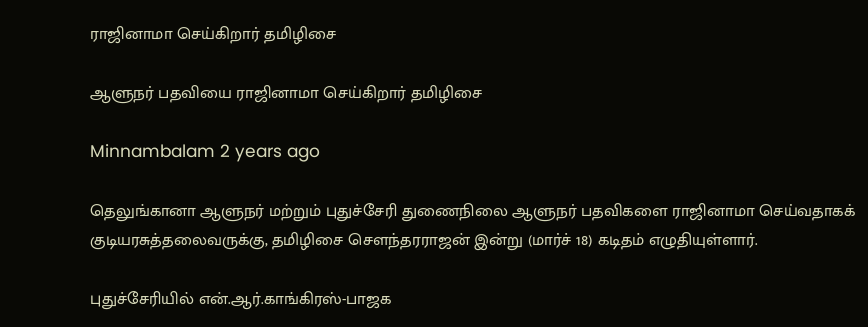ராஜினாமா செய்கிறார் தமிழிசை

ஆளுநர் பதவியை ராஜினாமா செய்கிறார் தமிழிசை

Minnambalam 2 years ago

தெலுங்கானா ஆளுநர் மற்றும் புதுச்சேரி துணைநிலை ஆளுநர் பதவிகளை ராஜினாமா செய்வதாகக் குடியரசுத்தலைவருக்கு, தமிழிசை செளந்தரராஜன் இன்று (மார்ச் 18) கடிதம் எழுதியுள்ளார்.

புதுச்சேரியில் என்.ஆர்.காங்கிரஸ்-பாஜக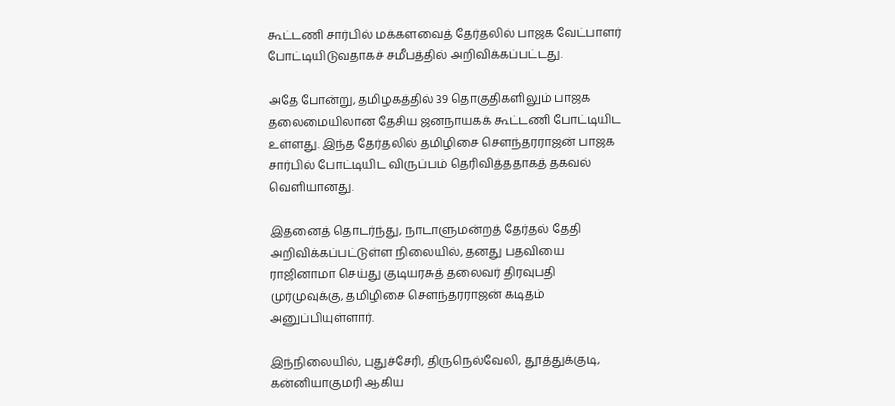கூட்டணி சார்பில் மக்களவைத் தேர்தலில் பாஜக வேட்பாளர் போட்டியிடுவதாகச் சமீபத்தில் அறிவிக்கப்பட்டது.

அதே போன்று, தமிழகத்தில் 39 தொகுதிகளிலும் பாஜக தலைமையிலான தேசிய ஜனநாயகக் கூட்டணி போட்டியிட உள்ளது. இந்த தேர்தலில் தமிழிசை செளந்தரராஜன் பாஜக சார்பில் போட்டியிட விருப்பம் தெரிவித்ததாகத் தகவல் வெளியானது.

இதனைத் தொடர்ந்து, நாடாளுமன்றத் தேர்தல் தேதி அறிவிக்கப்பட்டுள்ள நிலையில், தனது பதவியை ராஜினாமா செய்து குடியரசுத் தலைவர் திரவுபதி முர்முவுக்கு, தமிழிசை செளந்தரராஜன் கடிதம் அனுப்பியுள்ளார்.

இந்நிலையில், புதுச்சேரி, திருநெல்வேலி, தூத்துக்குடி, கன்னியாகுமரி ஆகிய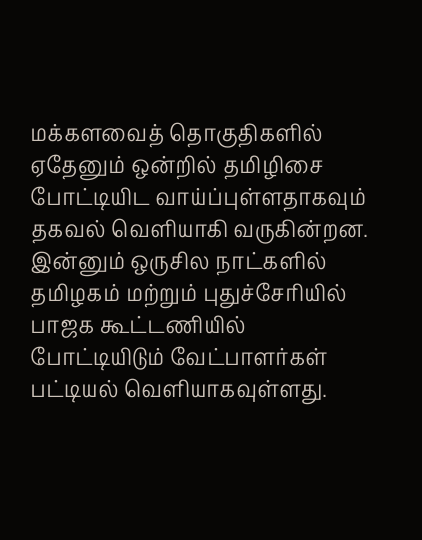மக்களவைத் தொகுதிகளில் ஏதேனும் ஒன்றில் தமிழிசை போட்டியிட வாய்ப்புள்ளதாகவும் தகவல் வெளியாகி வருகின்றன. இன்னும் ஒருசில நாட்களில் தமிழகம் மற்றும் புதுச்சேரியில் பாஜக கூட்டணியில் போட்டியிடும் வேட்பாளர்கள் பட்டியல் வெளியாகவுள்ளது.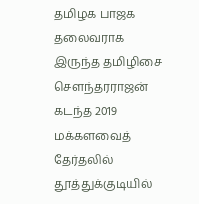தமிழக பாஜக தலைவராக இருந்த தமிழிசை செளந்தரராஜன் கடந்த 2019 மக்களவைத் தேர்தலில் தூத்துக்குடியில்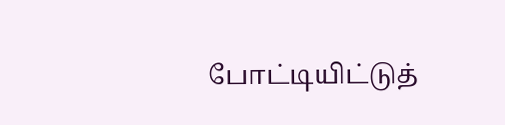போட்டியிட்டுத்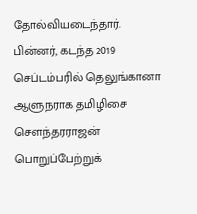தோல்வியடைந்தார். பின்னர், கடந்த 2019 செப்டம்பரில் தெலுங்கானா ஆளுநராக தமிழிசை செளந்தரராஜன் பொறுப்பேற்றுக்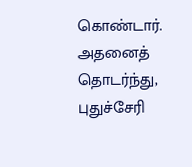கொண்டார். அதனைத் தொடர்ந்து, புதுச்சேரி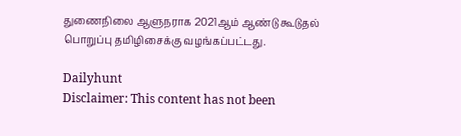துணைநிலை ஆளுநராக 2021ஆம் ஆண்டு கூடுதல் பொறுப்பு தமிழிசைக்கு வழங்கப்பட்டது.

Dailyhunt
Disclaimer: This content has not been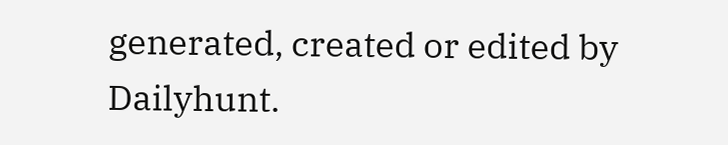generated, created or edited by Dailyhunt.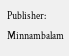Publisher: Minnambalam